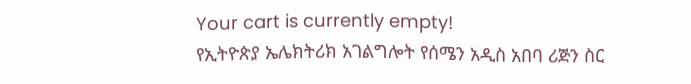Your cart is currently empty!
የኢትዮጵያ ኤሌክትሪክ አገልግሎት የሰሜን አዲስ አበባ ሪጅን ስር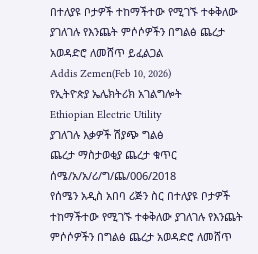በተለያዩ ቦታዎች ተከማችተው የሚገኙ ተቀቅለው ያገለገሉ የእንጨት ምሶሶዎችን በግልፅ ጨረታ አወዳድሮ ለመሸጥ ይፈልጋል
Addis Zemen(Feb 10, 2026)
የኢትዮጵያ ኤሌክትሪክ አገልግሎት
Ethiopian Electric Utility
ያገለገሉ እቃዎች ሽያጭ ግልፅ
ጨረታ ማስታወቂያ ጨረታ ቁጥር
ሰሜ/አ/አ/ሪ/ግ/ጨ/006/2018
የሰሜን አዲስ አበባ ሪጅን ስር በተለያዩ ቦታዎች ተከማችተው የሚገኙ ተቀቅለው ያገለገሉ የእንጨት ምሶሶዎችን በግልፅ ጨረታ አወዳድሮ ለመሸጥ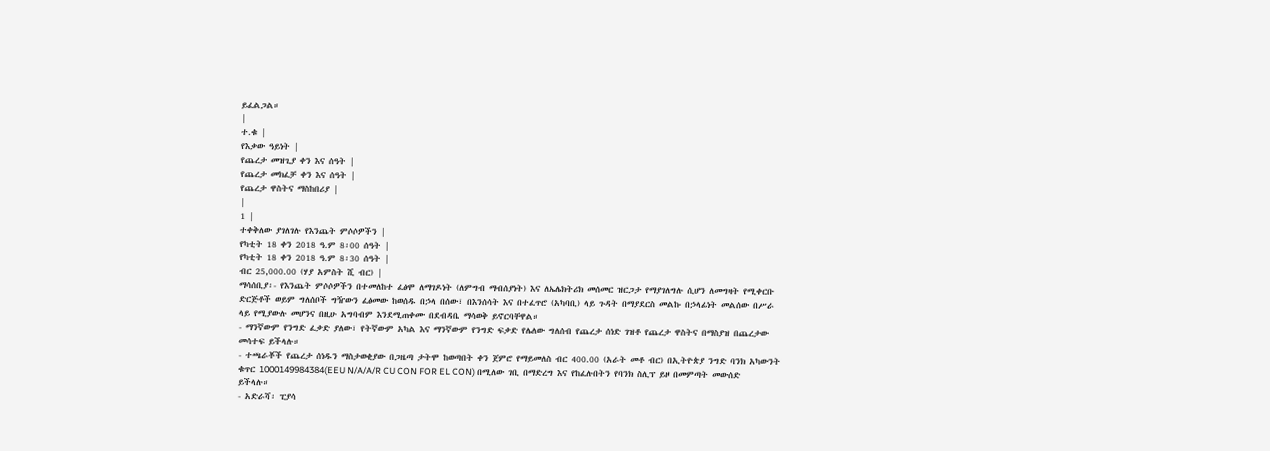ይፈልጋል።
|
ተ.ቁ |
የእቃው ዓይነት |
የጨረታ መዝጊያ ቀን እና ሰዓት |
የጨረታ መክፈቻ ቀን እና ሰዓት |
የጨረታ ዋስትና ማስከበሪያ |
|
1 |
ተቀቅለው ያገለገሉ የእንጨት ምሶሶዎችን |
የካቲት 18 ቀን 2018 ዓ.ም 8፡00 ሰዓት |
የካቲት 18 ቀን 2018 ዓ.ም 8፡30 ሰዓት |
ብር 25,000.00 (ሃያ አምስት ሺ ብር) |
ማሳሰቢያ፡- የእንጨት ምሶሶዎችን በተመለከተ ፈፅሞ ለማገዶነት (ለምግብ ማብሰያነት) እና ለኤሌክትሪክ መሰመር ዝርጋታ የማያገለግሉ ሲሆን ለመግዛት የሚቀርቡ ድርጅቶች ወይም ግለሰቦች ግዥውን ፈፅመው ከወሰዱ በኃላ በሰው፣ በእንሰሳት እና በተፈጥሮ (አካባቢ) ላይ ጉዳት በማያደርስ መልኩ በኃላፊነት መልሰው በሥራ ላይ የሚያውሉ መሆንና በዚሁ አግባብም እንደሚጠቀሙ በደብዳቤ ማሳወቅ ይኖርባቸዋል።
- ማንኛውም የንግድ ፈቃድ ያለው፣ የትኛውም አካል እና ማንኛውም የንግድ ፍቃድ የሌለው ግለሰብ የጨረታ ሰነድ ገዝቶ የጨረታ ዋስትና በማስያዝ በጨረታው መሳተፍ ይችላሉ።
- ተጫራቾች የጨረታ ሰነዱን ማስታወቂያው በጋዜጣ ታትሞ ከወጣበት ቀን ጀምሮ የማይመለስ ብር 400.00 (አራት መቶ ብር) በኢትዮጵያ ንግድ ባንክ አካውንት ቁጥር 1000149984384(EEU N/A/A/R CU CON FOR EL CON) በሚለው ገቢ በማድረግ እና የከፈሉበትን የባንክ ስሊፕ ይዞ በመምጣት መውሰድ ይችላሉ።
- አድራሻ፡ ፒያሳ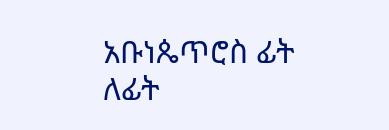አቡነጴጥሮስ ፊት ለፊት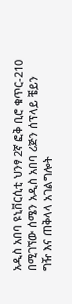አዲስ አበባ ዩኒቨርሲቲ ህንፃ 2ኛ ፎቅ ቢሮ ቁጥር-210 በሚገኘው ሰሜን አዲስ አበባ ሪጅን ሰፕላይ ቼይን ግዥ እና ጠቅላላ አገልግሎት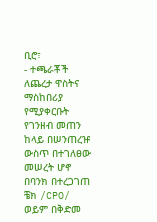ቢሮ፣
- ተጫራቾች ለጨረታ ዋስትና ማስከበሪያ የሚያቀርቡት የገንዘብ መጠን ከላይ በሠንጠረዡ ውስጥ በተገለፀው መሠረት ሆኖ በባንክ በተረጋገጠ ቼክ /CPO/ ወይም በቅድመ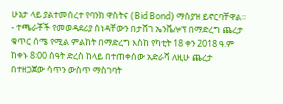ሁኔታ ላይ ያልተመሰረተ የባንክ ዋስትና (Bid Bond) ማስያዝ ይኖርባቸዋል።
- ተጫራቾች የመወዳደሪያ ሰነዳቸውን በታሸገ ኤንቬሎፕ በማድረግ ጨረታ ቁጥር ሰሜ የሚል ምልከት በማድረግ እስከ የካቲት 18 ቀን 2018 ዓ.ም ከቀኑ 8፡00 ሰዓት ድረስ ከላይ በተጠቀሰው አድራሻ ለዚሁ ጨረታ በተዘጋጀው ሳጥን ውስጥ ማስገባት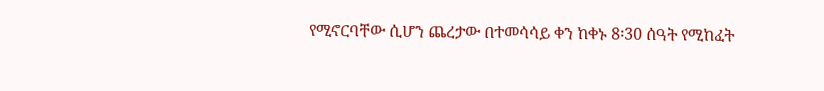የሚኖርባቸው ሲሆን ጨረታው በተመሳሳይ ቀን ከቀኑ 8፡30 ሰዓት የሚከፈት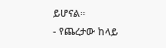ይሆናል።
- የጨረታው ከላይ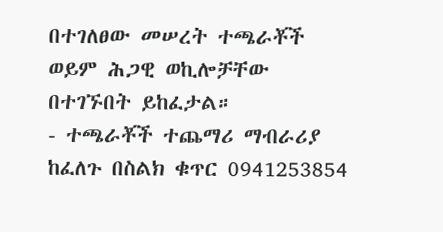በተገለፀው መሠረት ተጫራቾች ወይም ሕጋዊ ወኪሎቻቸው በተገኙበት ይከፈታል።
- ተጫራቾች ተጨማሪ ማብራሪያ ከፈለጉ በስልክ ቁጥር 0941253854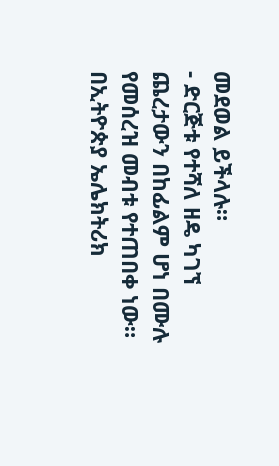መደወል ይችላሉ።
- ድርጅቱ የተሻለ ዘዴ ካገኘ ጨረታውን በከፊልም ሆነ በሙሉ የመሰረዝ መብቱ የተጠበቀ ነው።
በኢትዮጵያ ኤሌክትሪክ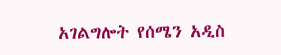አገልግሎት የሰሜን አዲስ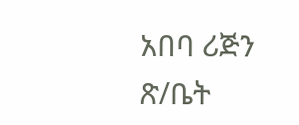አበባ ሪጅን ጽ/ቤት